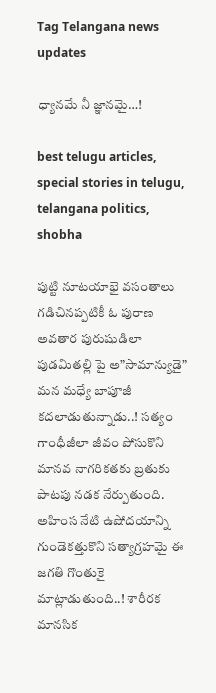Tag Telangana news updates

ధ్యానమే నీ జ్ఞానమై…!

best telugu articles, special stories in telugu, telangana politics, shobha

పుట్టి నూటయాభై వసంతాలు గడిచినప్పటికీ ఓ పురాణ అవతార పురుషుడిలా పుడమితల్లి పై అ”సామాన్యుడై” మన మధ్యే బాపూజీ కదలాడుతున్నాడు..! సత్యం గాంధీజీలా జీవం పోసుకొని మానవ నాగరికతకు బ్రతుకు పాటపు నడక నేర్పుతుంది. అహింస నేటి ఉషోదయాన్ని గుండెకత్తుకొని సత్యాగ్రహమై ఈ జగతి గొంతుకై మాట్లాడుతుంది..! శారీరక మానసిక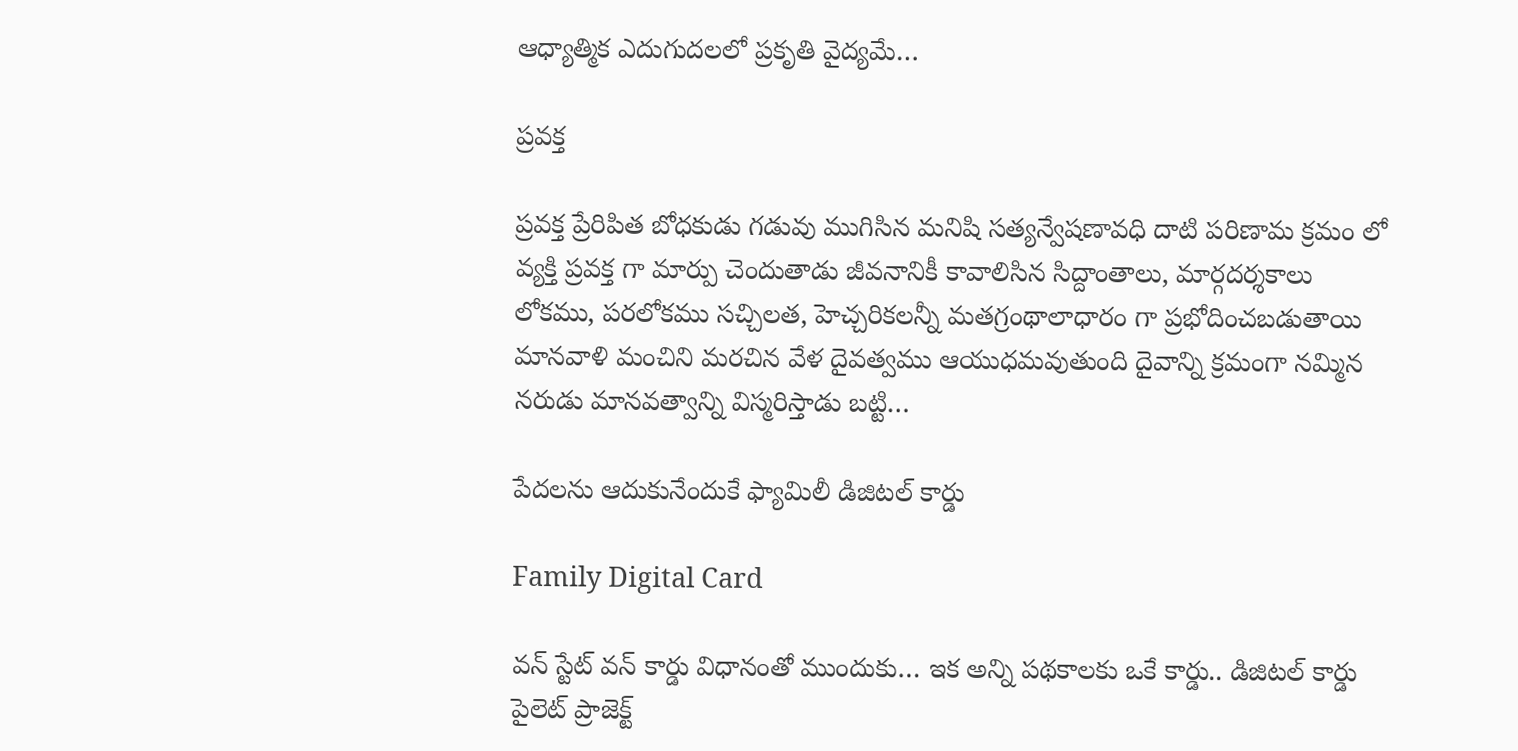ఆధ్యాత్మిక ఎదుగుదలలో ప్రకృతి వైద్యమే…

ప్రవక్త

ప్రవక్త ప్రేరిపిత బోధకుడు గడువు ముగిసిన మనిషి సత్యన్వేషణావధి దాటి పరిణామ క్రమం లో వ్యక్తి ప్రవక్త గా మార్పు చెందుతాడు జీవనానికీ కావాలిసిన సిద్దాంతాలు, మార్గదర్శకాలు లోకము, పరలోకము సచ్చిలత, హెచ్చరికలన్నీ మతగ్రంథాలాధారం గా ప్రభోదించబడుతాయి మానవాళి మంచిని మరచిన వేళ దైవత్వము ఆయుధమవుతుంది దైవాన్ని క్రమంగా నమ్మిన నరుడు మానవత్వాన్ని విస్మరిస్తాడు బట్టి…

పేదలను ఆదుకునేందుకే ఫ్యామిలీ డిజిటల్ కార్డు

Family Digital Card

వన్ స్టేట్ వన్ కార్డు విధానంతో ముందుకు… ఇక అన్ని ప‌థ‌కాలకు ఒకే కార్డు.. డిజిటల్ కార్డు పైలెట్ ప్రాజెక్ట్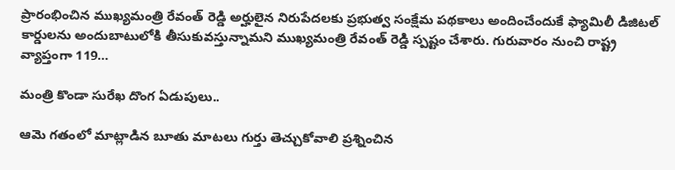ప్రారంభించిన ముఖ్యమంత్రి రేవంత్ రెడ్డి అర్హులైన నిరుపేద‌ల‌కు ప్ర‌భుత్వ సంక్షేమ పథకాలు అందించేందుకే ఫ్యామిలీ డిజిటల్ కార్డులను అందుబాటులోకి తీసుకువ‌స్తున్నామ‌ని ముఖ్య‌మంత్రి రేవంత్ రెడ్డి స్ప‌ష్టం చేశారు. గురువారం నుంచి రాష్ట్ర వ్యాప్తంగా 119…

మంత్రి కొండా సురేఖ దొంగ ఏడుపులు..

ఆమె గతంలో మాట్లాడిన బూతు మాటలు గుర్తు తెచ్చుకోవాలి ప్రశ్నించిన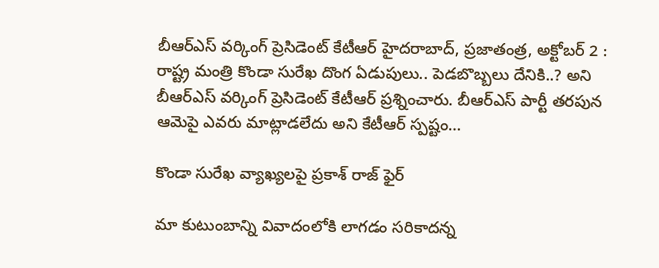బీఆర్‌ఎస్‌ ‌వర్కింగ్‌ ‌ప్రెసిడెంట్‌ ‌కేటీఆర్‌ ‌హైదరాబాద్‌, ప్రజాతంత్ర, అక్టోబర్‌ 2 : రాష్ట్ర మంత్రి కొండా సురేఖ దొంగ ఏడుపులు.. పెడబొబ్బలు దేనికి..? అని బీఆర్‌ఎస్‌ ‌వర్కింగ్‌ ‌ప్రెసిడెంట్‌ ‌కేటీఆర్‌ ‌ప్రశ్నించారు. బీఆర్‌ఎస్‌ ‌పార్టీ తరపున ఆమెపై ఎవరు మాట్లాడలేదు అని కేటీఆర్‌ ‌స్పష్టం…

కొండా సురేఖ వ్యాఖ్యలపై ప్రకాశ్‌ ‌రాజ్ ఫైర్‌

మా కుటుంబాన్ని వివాదంలోకి లాగడం సరికాదన్న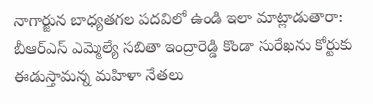నాగార్జున బాధ్యతగల పదవిలో ఉండి ఇలా మాట్లాడుతారా: బీఆర్‌ఎస్‌ ఎమ్మెల్యే సబితా ఇంద్రారెడ్డి కొండా సురేఖను కోర్టుకు ఈడుస్తామన్న మహిళా నేతలు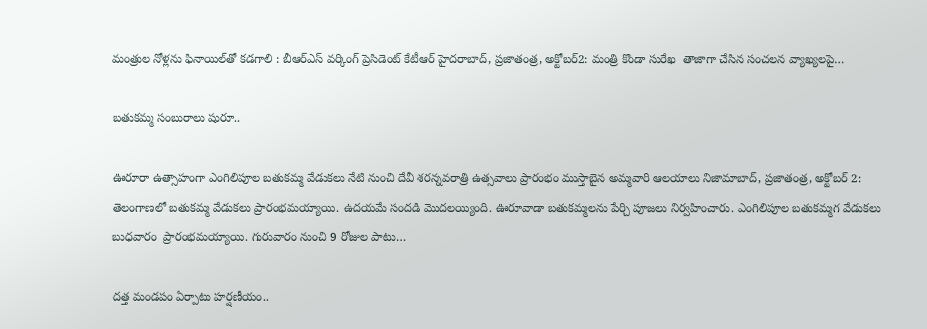మంత్రుల నోళ్లను ఫినాయిల్‌తో కడగాలి : బీఆర్‌ఎస్‌ ‌వర్కింగ్‌ ‌ప్రెసిడెంట్‌ ‌కేటీఆర్‌ హైదరాబాద్‌, ప్రజాతంత్ర, అక్టోబర్‌2: మంత్రి కొండా సురేఖ  తాజాగా చేసిన సంచలన వ్యాఖ్యలపై…

బతుకమ్మ సంబురాలు షురూ..

ఊరూరా ఉత్సాహంగా ఎంగిలిపూల బ‌తుక‌మ్మ వేడుక‌లు నేటి నుంచి దేవీ శ‌ర‌న్న‌వ‌రాత్రి ఉత్స‌వాలు ప్రారంభం ముస్తాబైన అమ్మ‌వారి ఆల‌యాలు నిజామాబాద్‌, ప్రజాతంత్ర, అక్టోబర్‌ 2:  తెలంగాణలో బతుకమ్మ వేడుకలు ప్రారంభమయ్యాయి. ఉదయమే సందడి మొదలయ్యింది. ఊరూవాడా బతుకమ్మలను పేర్చి పూజలు నిర్వహించారు. ఎంగిలిపూల బతుకమ్మ‌గ వేడుక‌లు బుధ‌వారం  ప్రారంభమ‌య్యాయి. గురువారం నుంచి 9 రోజుల పాటు…

దత్త మండపం ఏర్పాటు హర్షణీయం..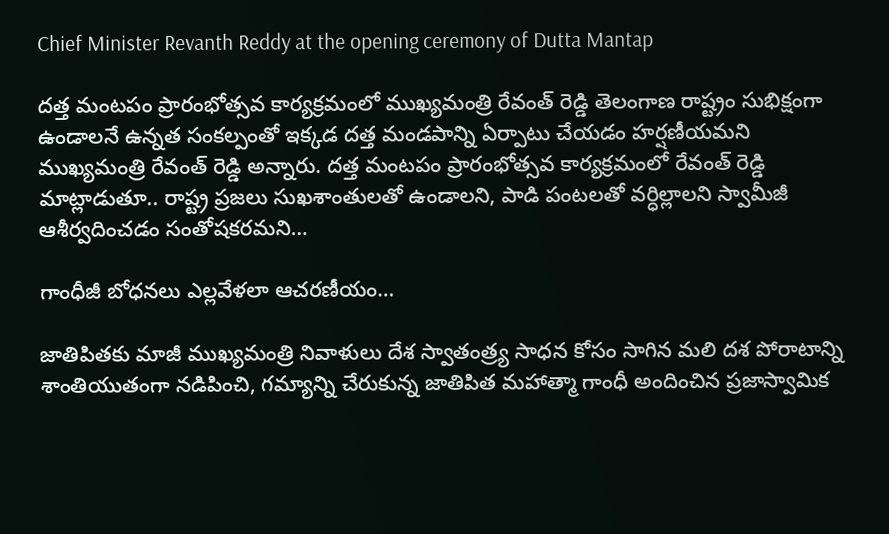Chief Minister Revanth Reddy at the opening ceremony of Dutta Mantap

దత్త మంటపం ప్రారంభోత్సవ కార్యక్రమంలో ముఖ్యమంత్రి రేవంత్ రెడ్డి తెలంగాణ రాష్ట్రం సుభిక్షంగా ఉండాలనే ఉన్న‌త సంక‌ల్పంతో ఇక్క‌డ ద‌త్త మండ‌పాన్ని ఏర్పాటు చేయ‌డం హ‌ర్ష‌ణీయ‌మ‌ని ముఖ్య‌మంత్రి రేవంత్ రెడ్డి అన్నారు. దత్త మంటపం ప్రారంభోత్సవ కార్యక్రమంలో రేవంత్ రెడ్డి మాట్లాడుతూ.. రాష్ట్ర‌ ప్రజలు సుఖశాంతులతో ఉండాలని, పాడి పంటలతో వర్ధిల్లాలని స్వామీజీ ఆశీర్వదించడం సంతోషక‌ర‌మ‌ని…

గాంధీజీ బోధనలు ఎల్లవేళలా ఆచరణీయం…

జాతిపితకు మాజీ ముఖ్యమంత్రి నివాళులు దేశ స్వాతంత్ర్య సాధన కోసం సాగిన మలి దశ పోరాటాన్ని శాంతియుతంగా నడిపించి, గమ్యాన్ని చేరుకున్న జాతిపిత మహాత్మా గాంధీ అందించిన ప్రజాస్వామిక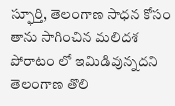స్ఫూర్తి, తెలంగాణ సాధన కోసం తాను సాగించిన మలిదశ పోరాటం లో ఇమిడివున్నదని తెలంగాణ తొలి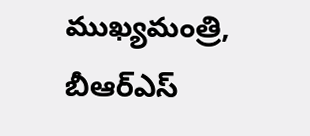ముఖ్యమంత్రి, బీఆర్ఎస్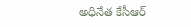అధినేత కేసీఆర్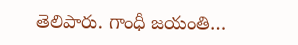తెలిపారు. గాంధీ జయంతి…